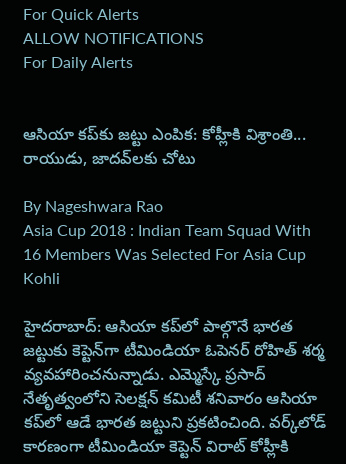For Quick Alerts
ALLOW NOTIFICATIONS
For Daily Alerts


ఆసియా కప్‌కు జట్టు ఎంపిక: కోహ్లీకి విశ్రాంతి... రాయుడు, జాదవ్‌లకు చోటు

By Nageshwara Rao
Asia Cup 2018 : Indian Team Squad With 16 Members Was Selected For Asia Cup
Kohli

హైదరాబాద్: ఆసియా కప్‌లో పాల్గొనే భారత జట్టుకు కెప్టెన్‌గా టీమిండియా ఓపెనర్ రోహిత్ శర్మ వ్యవహారించనున్నాడు. ఎమ్మెస్కే ప్రసాద్ నేతృత్వంలోని సెలక్షన్ కమిటీ శనివారం ఆసియా కప్‌లో ఆడే భారత జట్టుని ప్రకటించింది. వర్క్‌లోడ్ కారణంగా టీమిండియా కెప్టెన్ విరాట్ కోహ్లీకి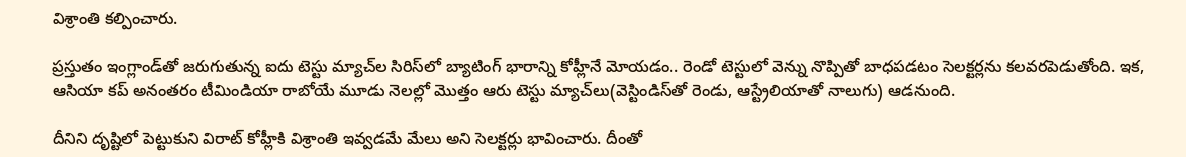విశ్రాంతి కల్పించారు.

ప్రస్తుతం ఇంగ్లాండ్‌తో జరుగుతున్న ఐదు టెస్టు మ్యాచ్‌ల సిరిస్‌లో బ్యాటింగ్‌ భారాన్ని కోహ్లీనే మోయడం.. రెండో టెస్టులో వెన్ను నొప్పితో బాధపడటం సెలక్టర్లను కలవరపెడుతోంది. ఇక, ఆసియా కప్ అనంతరం టీమిండియా రాబోయే మూడు నెలల్లో మొత్తం ఆరు టెస్టు మ్యాచ్‌లు(వెస్టిండిస్‌తో రెండు, ఆస్ట్రేలియాతో నాలుగు) ఆడనుంది.

దీనిని దృష్టిలో పెట్టుకుని విరాట్ కోహ్లీకి విశ్రాంతి ఇవ్వడమే మేలు అని సెలక్టర్లు భావించారు. దీంతో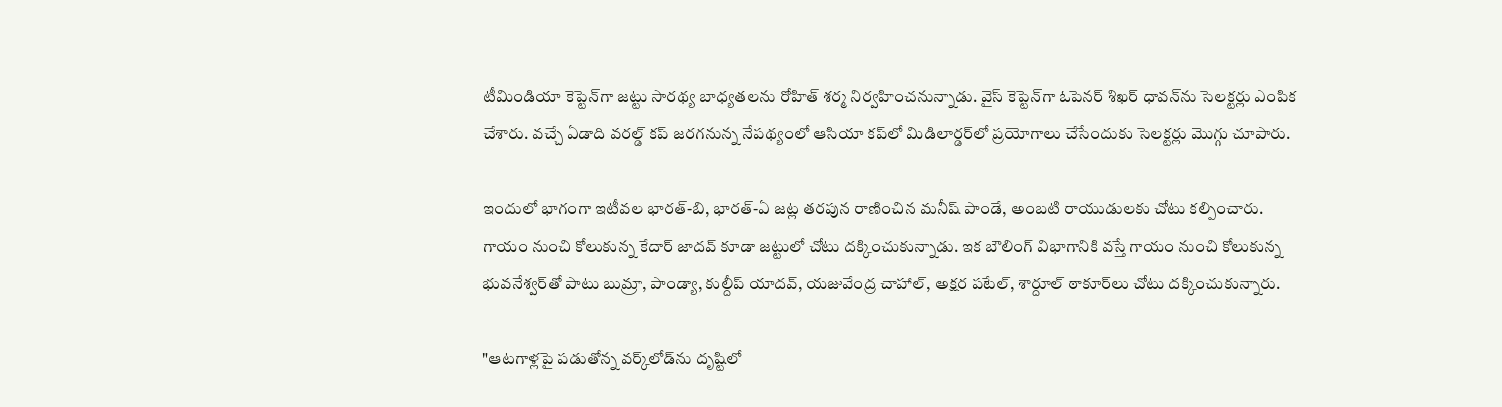టీమిండియా కెప్టెన్‌గా జట్టు సారథ్య బాధ్యతలను రోహిత్‌ శర్మ నిర్వహించనున్నాడు. వైస్ కెప్టెన్‌గా ఓపెనర్ శిఖర్ ధావన్‌ను సెలక్టర్లు ఎంపిక చేశారు. వచ్చే ఏడాది వరల్డ్ కప్ జరగనున్న నేపథ్యంలో ఆసియా కప్‌లో మిడిలార్డర్‌లో ప్రయోగాలు చేసేందుకు సెలక్టర్లు మొగ్గు చూపారు.

ఇందులో భాగంగా ఇటీవల భారత్‌-బి, భారత్‌-ఏ జట్ల తరపున రాణించిన మనీష్‌ పాండే, అంబటి రాయుడులకు చోటు కల్పించారు. గాయం నుంచి కోలుకున్న కేదార్ జాదవ్ కూడా జట్టులో చోటు దక్కించుకున్నాడు. ఇక బౌలింగ్‌ విభాగానికి వస్తే గాయం నుంచి కోలుకున్న భువనేశ్వర్‌‌తో పాటు బుమ్రా, పాండ్యా, కుల్దీప్ యాదవ్, యజువేంద్ర చాహాల్, అక్షర పటేల్, శార్దూల్ ఠాకూర్‌లు చోటు దక్కించుకున్నారు.

"ఆటగాళ్లపై పడుతోన్న వర్క్‌లోడ్‌ను దృష్టిలో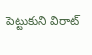పెట్టుకుని విరాట్‌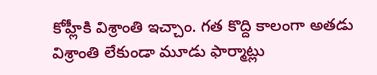కోహ్లీకి విశ్రాంతి ఇచ్చాం. గత కొద్ది కాలంగా అతడు విశ్రాంతి లేకుండా మూడు ఫార్మాట్లు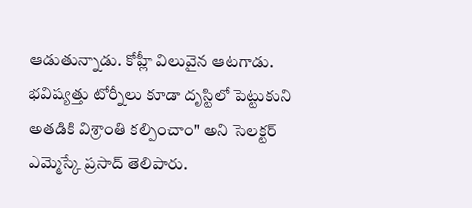ఆడుతున్నాడు. కోహ్లీ విలువైన ఆటగాడు. భవిష్యత్తు టోర్నీలు కూడా దృస్టిలో పెట్టుకుని అతడికి విశ్రాంతి కల్పించాం" అని సెలక్టర్‌ ఎమ్మెస్కే ప్రసాద్‌ తెలిపారు.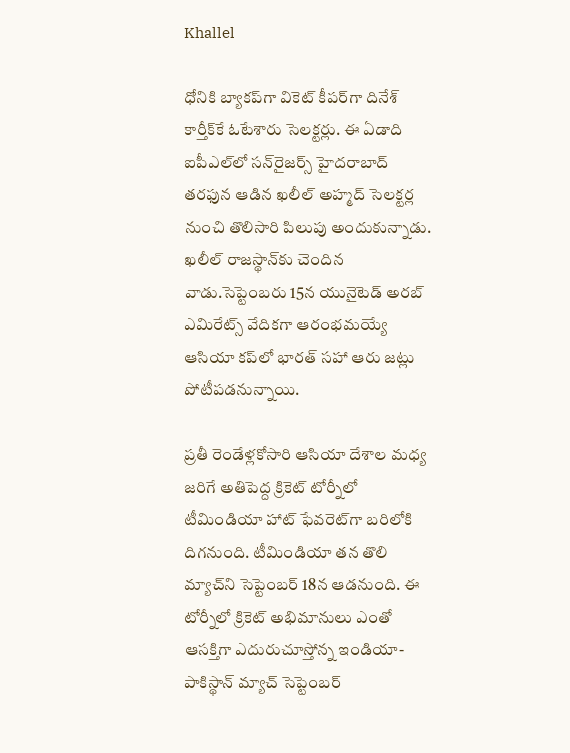Khallel

ధోనికి బ్యాకప్‌గా వికెట్ కీపర్‌గా దినేశ్ కార్తీక్‌కే ఓటేశారు సెలక్టర్లు. ఈ ఏడాది ఐపీఎల్‌లో సన్‌రైజర్స్‌ హైదరాబాద్‌ తరఫున ఆడిన ఖలీల్‌ అహ్మద్‌ సెలక్టర్ల నుంచి తొలిసారి పిలుపు అందుకున్నాడు. ఖలీల్‌ రాజస్థాన్‌కు చెందిన వాడు.సెప్టెంబరు 15న యునైటెడ్ అరబ్ ఎమిరేట్స్ వేదికగా ఆరంభమయ్యే ఆసియా కప్‌లో భారత్ సహా ఆరు జట్లు పోటీపడనున్నాయి.

ప్రతీ రెండేళ్లకోసారి ఆసియా దేశాల మధ్య జరిగే అతిపెద్ద క్రికెట్ టోర్నీలో టీమిండియా హాట్ ఫేవరెట్‌గా బరిలోకి దిగనుంది. టీమిండియా తన తొలి మ్యాచ్‌ని సెప్టెంబర్ 18న ఆడనుంది. ఈ టోర్నీలో క్రికెట్ అభిమానులు ఎంతో ఆసక్తిగా ఎదురుచూస్తోన్న ఇండియా-పాకిస్థాన్ మ్యాచ్ సెప్టెంబర్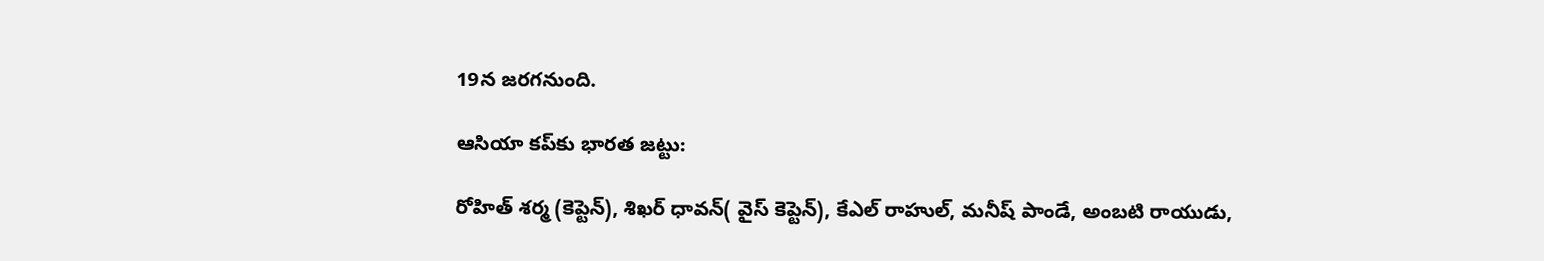19న జరగనుంది.

ఆసియా కప్‌కు భారత జట్టు:

రోహిత్ శర్మ (కెప్టెన్), శిఖర్ ధావన్( వైస్ కెప్టెన్), కేఎల్ రాహుల్, మనీష్ పాండే, అంబటి రాయుడు,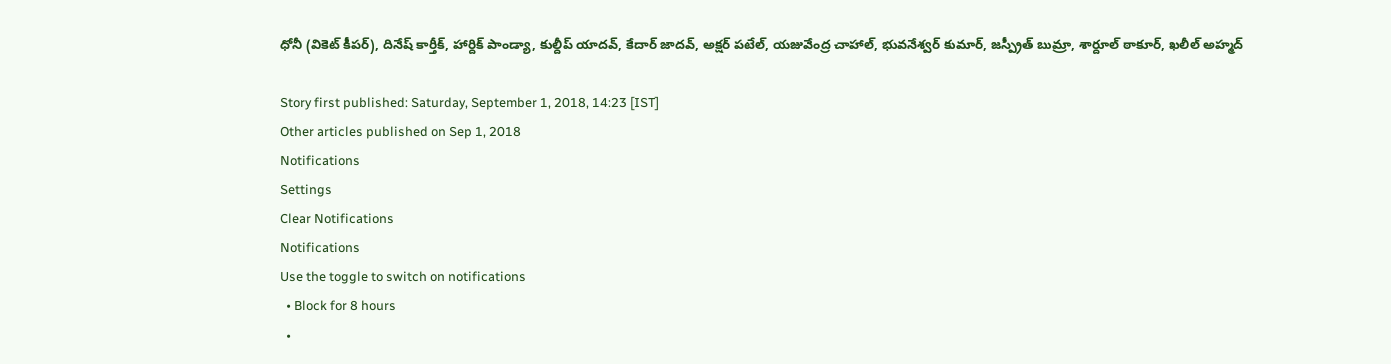ధోనీ (వికెట్ కీపర్), దినేష్ కార్తీక్, హార్దిక్ పాండ్యా, కుల్దీప్ యాదవ్, కేదార్ జాదవ్, అక్షర్ పటేల్, యజువేంద్ర చాహాల్, భువనేశ్వర్ కుమార్, జస్ప్రీత్ బుమ్రా, శార్దూల్ ఠాకూర్, ఖలీల్ అహ్మద్

Story first published: Saturday, September 1, 2018, 14:23 [IST]
Other articles published on Sep 1, 2018
Notifications
Settings
Clear Notifications
Notifications
Use the toggle to switch on notifications
  • Block for 8 hours
  •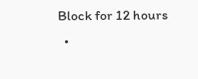Block for 12 hours
  •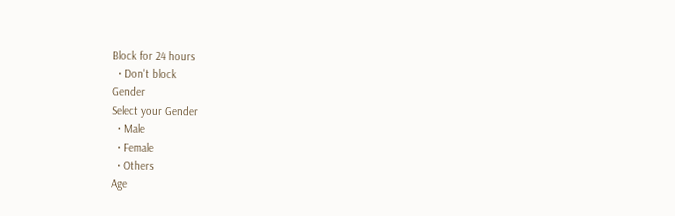Block for 24 hours
  • Don't block
Gender
Select your Gender
  • Male
  • Female
  • Others
Age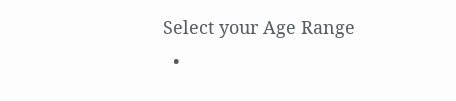Select your Age Range
  •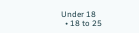Under 18
  • 18 to 25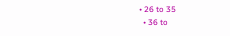• 26 to 35
  • 36 to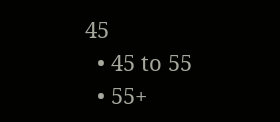45
  • 45 to 55
  • 55+